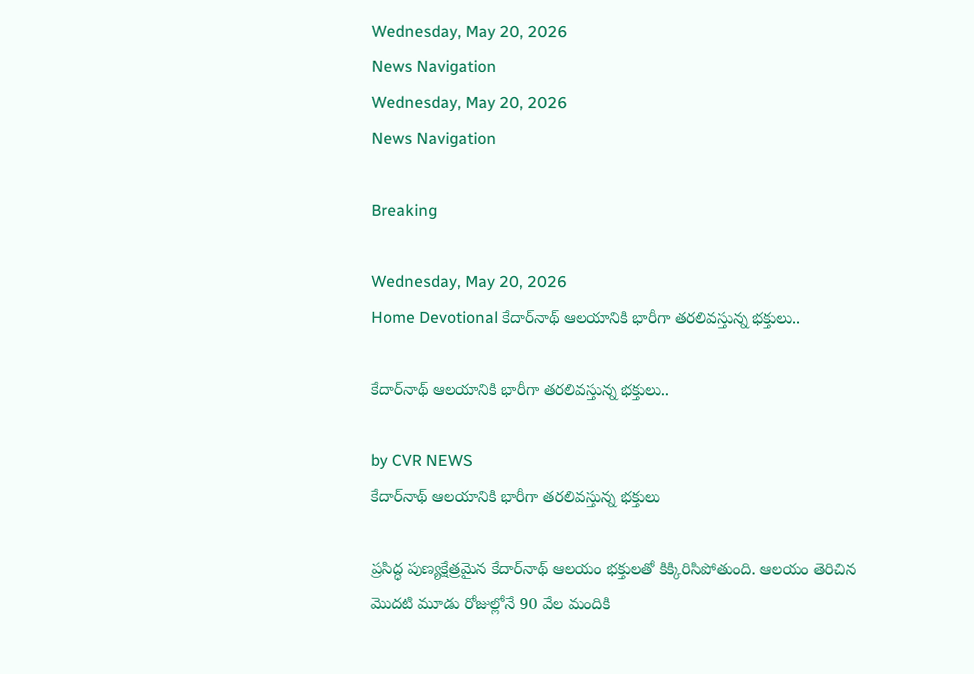Wednesday, May 20, 2026
News Navigation
Wednesday, May 20, 2026
News Navigation

Breaking

Wednesday, May 20, 2026
Home Devotional కేదార్‌నాథ్ ఆలయానికి భారీగా తరలివస్తున్న భక్తులు..

కేదార్‌నాథ్ ఆలయానికి భారీగా తరలివస్తున్న భక్తులు..

by CVR NEWS
కేదార్‌నాథ్ ఆలయానికి భారీగా తరలివస్తున్న భక్తులు

ప్రసిద్ధ పుణ్యక్షేత్రమైన కేదార్‌నాథ్ ఆలయం భక్తులతో కిక్కిరిసిపోతుంది. ఆలయం తెరిచిన మొదటి మూడు రోజుల్లోనే 90 వేల మందికి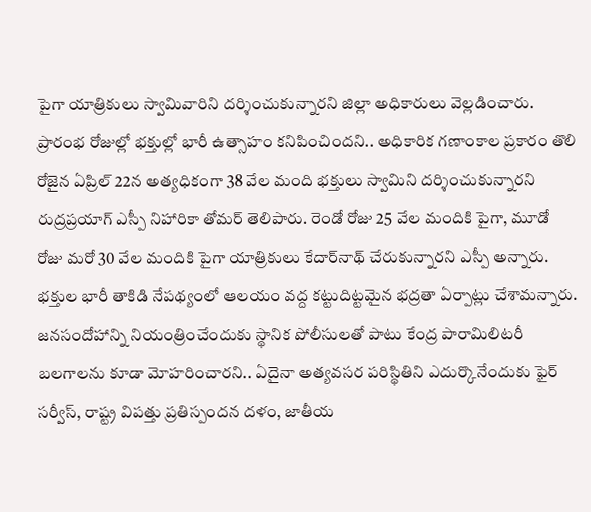పైగా యాత్రికులు స్వామివారిని దర్శించుకున్నారని జిల్లా అధికారులు వెల్లడించారు. ప్రారంభ రోజుల్లో భక్తుల్లో భారీ ఉత్సాహం కనిపించిందని.. అధికారిక గణాంకాల ప్రకారం తొలి రోజైన ఏప్రిల్ 22న అత్యధికంగా 38 వేల మంది భక్తులు స్వామిని దర్శించుకున్నారని రుద్రప్రయాగ్ ఎస్పీ నిహారికా తోమర్ తెలిపారు. రెండో రోజు 25 వేల మందికి పైగా, మూడో రోజు మరో 30 వేల మందికి పైగా యాత్రికులు కేదార్‌నాథ్ చేరుకున్నారని ఎస్పీ అన్నారు. భక్తుల భారీ తాకిడి నేపథ్యంలో ఆలయం వద్ద కట్టుదిట్టమైన భద్రతా ఏర్పాట్లు చేశామన్నారు. జనసందోహాన్ని నియంత్రించేందుకు స్థానిక పోలీసులతో పాటు కేంద్ర పారామిలిటరీ బలగాలను కూడా మోహరించారని.. ఏదైనా అత్యవసర పరిస్థితిని ఎదుర్కొనేందుకు ఫైర్ సర్వీస్, రాష్ట్ర విపత్తు ప్రతిస్పందన దళం, జాతీయ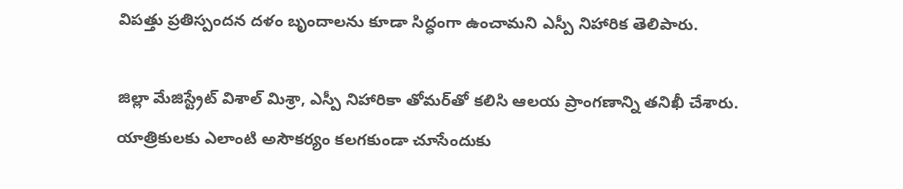విపత్తు ప్రతిస్పందన దళం బృందాలను కూడా సిద్ధంగా ఉంచామని ఎస్పీ నిహారిక తెలిపారు.

జిల్లా మేజిస్ట్రేట్ విశాల్ మిశ్రా, ఎస్పీ నిహారికా తోమర్‌తో కలిసి ఆలయ ప్రాంగణాన్ని తనిఖీ చేశారు. యాత్రికులకు ఎలాంటి అసౌకర్యం కలగకుండా చూసేందుకు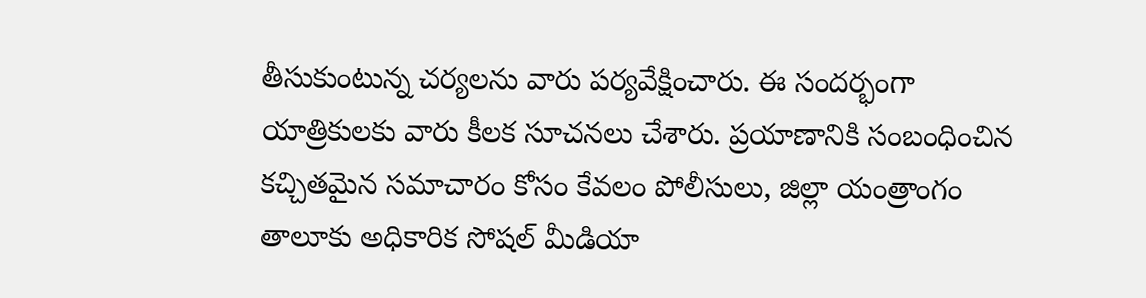తీసుకుంటున్న చర్యలను వారు పర్యవేక్షించారు. ఈ సందర్భంగా యాత్రికులకు వారు కీలక సూచనలు చేశారు. ప్రయాణానికి సంబంధించిన కచ్చితమైన సమాచారం కోసం కేవలం పోలీసులు, జిల్లా యంత్రాంగం తాలూకు అధికారిక సోషల్ మీడియా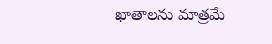ఖాతాలను మాత్రమే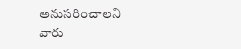అనుసరించాలని వారు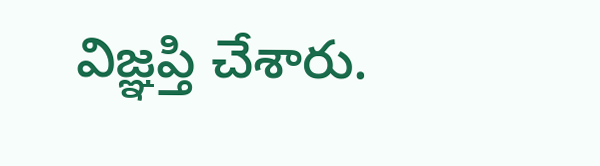విజ్ఞప్తి చేశారు.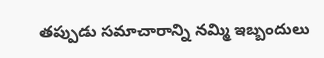తప్పుడు సమాచారాన్ని నమ్మి ఇబ్బందులు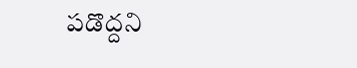పడొద్దని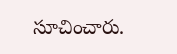సూచించారు.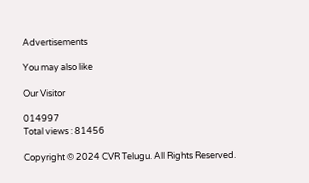Advertisements

You may also like

Our Visitor

014997
Total views : 81456

Copyright © 2024 CVR Telugu. All Rights Reserved.